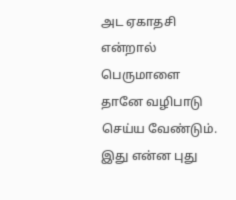அட ஏகாதசி என்றால் பெருமாளை தானே வழிபாடு செய்ய வேண்டும். இது என்ன புது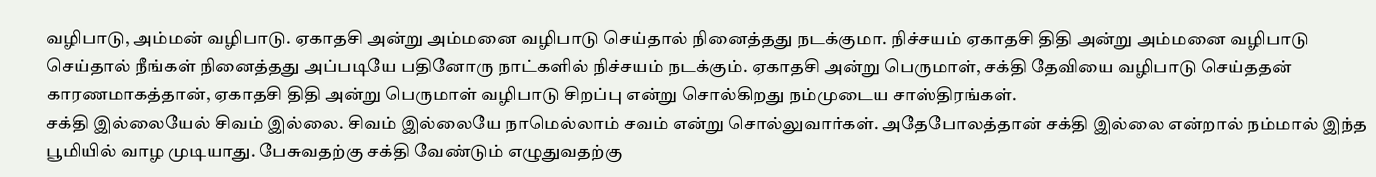வழிபாடு, அம்மன் வழிபாடு. ஏகாதசி அன்று அம்மனை வழிபாடு செய்தால் நினைத்தது நடக்குமா. நிச்சயம் ஏகாதசி திதி அன்று அம்மனை வழிபாடு செய்தால் நீங்கள் நினைத்தது அப்படியே பதினோரு நாட்களில் நிச்சயம் நடக்கும். ஏகாதசி அன்று பெருமாள், சக்தி தேவியை வழிபாடு செய்ததன் காரணமாகத்தான், ஏகாதசி திதி அன்று பெருமாள் வழிபாடு சிறப்பு என்று சொல்கிறது நம்முடைய சாஸ்திரங்கள்.
சக்தி இல்லையேல் சிவம் இல்லை. சிவம் இல்லையே நாமெல்லாம் சவம் என்று சொல்லுவார்கள். அதேபோலத்தான் சக்தி இல்லை என்றால் நம்மால் இந்த பூமியில் வாழ முடியாது. பேசுவதற்கு சக்தி வேண்டும் எழுதுவதற்கு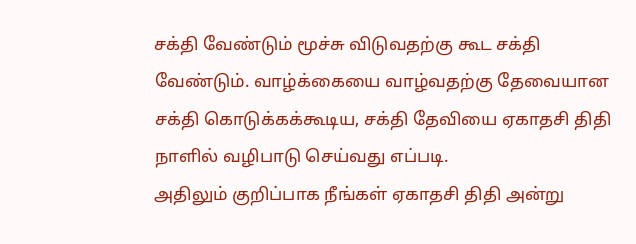சக்தி வேண்டும் மூச்சு விடுவதற்கு கூட சக்தி வேண்டும். வாழ்க்கையை வாழ்வதற்கு தேவையான சக்தி கொடுக்கக்கூடிய, சக்தி தேவியை ஏகாதசி திதி நாளில் வழிபாடு செய்வது எப்படி.
அதிலும் குறிப்பாக நீங்கள் ஏகாதசி திதி அன்று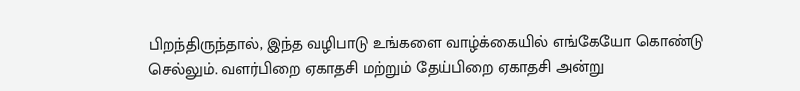பிறந்திருந்தால், இந்த வழிபாடு உங்களை வாழ்க்கையில் எங்கேயோ கொண்டு செல்லும். வளர்பிறை ஏகாதசி மற்றும் தேய்பிறை ஏகாதசி அன்று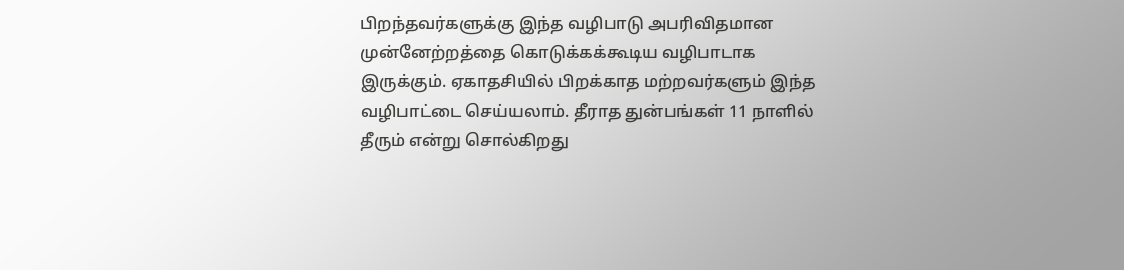பிறந்தவர்களுக்கு இந்த வழிபாடு அபரிவிதமான முன்னேற்றத்தை கொடுக்கக்கூடிய வழிபாடாக இருக்கும். ஏகாதசியில் பிறக்காத மற்றவர்களும் இந்த வழிபாட்டை செய்யலாம். தீராத துன்பங்கள் 11 நாளில் தீரும் என்று சொல்கிறது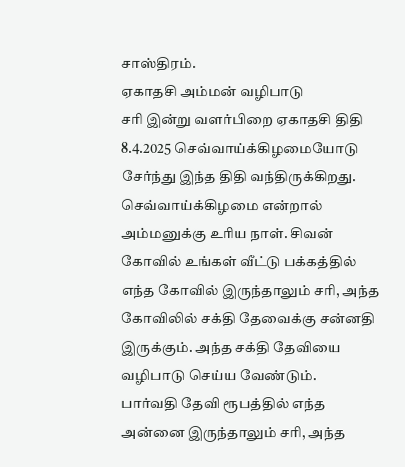சாஸ்திரம்.
ஏகாதசி அம்மன் வழிபாடு
சரி இன்று வளர்பிறை ஏகாதசி திதி 8.4.2025 செவ்வாய்க்கிழமையோடு சேர்ந்து இந்த திதி வந்திருக்கிறது. செவ்வாய்க்கிழமை என்றால் அம்மனுக்கு உரிய நாள். சிவன் கோவில் உங்கள் வீட்டு பக்கத்தில் எந்த கோவில் இருந்தாலும் சரி, அந்த கோவிலில் சக்தி தேவைக்கு சன்னதி இருக்கும். அந்த சக்தி தேவியை வழிபாடு செய்ய வேண்டும்.
பார்வதி தேவி ரூபத்தில் எந்த அன்னை இருந்தாலும் சரி, அந்த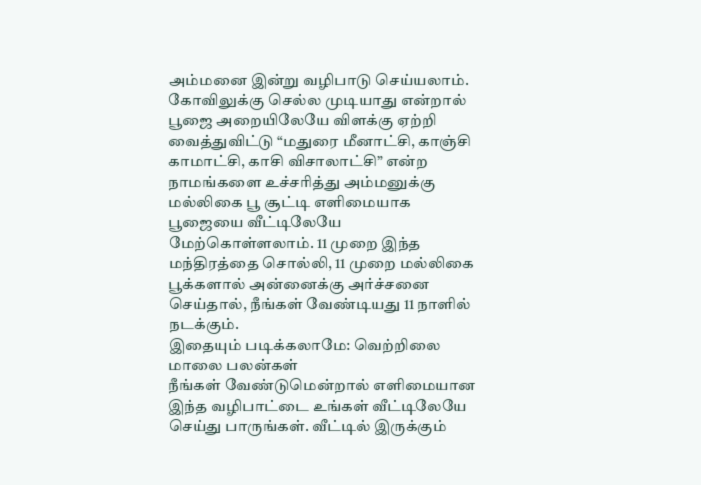அம்மனை இன்று வழிபாடு செய்யலாம். கோவிலுக்கு செல்ல முடியாது என்றால் பூஜை அறையிலேயே விளக்கு ஏற்றி வைத்துவிட்டு “மதுரை மீனாட்சி, காஞ்சி காமாட்சி, காசி விசாலாட்சி” என்ற நாமங்களை உச்சரித்து அம்மனுக்கு மல்லிகை பூ சூட்டி எளிமையாக பூஜையை வீட்டிலேயே மேற்கொள்ளலாம். 11 முறை இந்த மந்திரத்தை சொல்லி, 11 முறை மல்லிகை பூக்களால் அன்னைக்கு அர்ச்சனை செய்தால், நீங்கள் வேண்டியது 11 நாளில் நடக்கும்.
இதையும் படிக்கலாமே: வெற்றிலை மாலை பலன்கள்
நீங்கள் வேண்டுமென்றால் எளிமையான இந்த வழிபாட்டை உங்கள் வீட்டிலேயே செய்து பாருங்கள். வீட்டில் இருக்கும்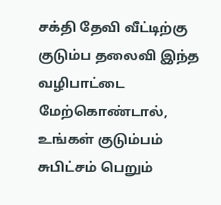சக்தி தேவி வீட்டிற்கு குடும்ப தலைவி இந்த வழிபாட்டை மேற்கொண்டால், உங்கள் குடும்பம் சுபிட்சம் பெறும்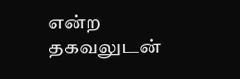என்ற தகவலுடன்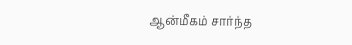ஆன்மீகம் சார்ந்த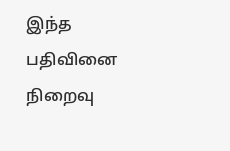இந்த பதிவினை நிறைவு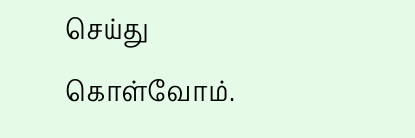செய்து கொள்வோம்.